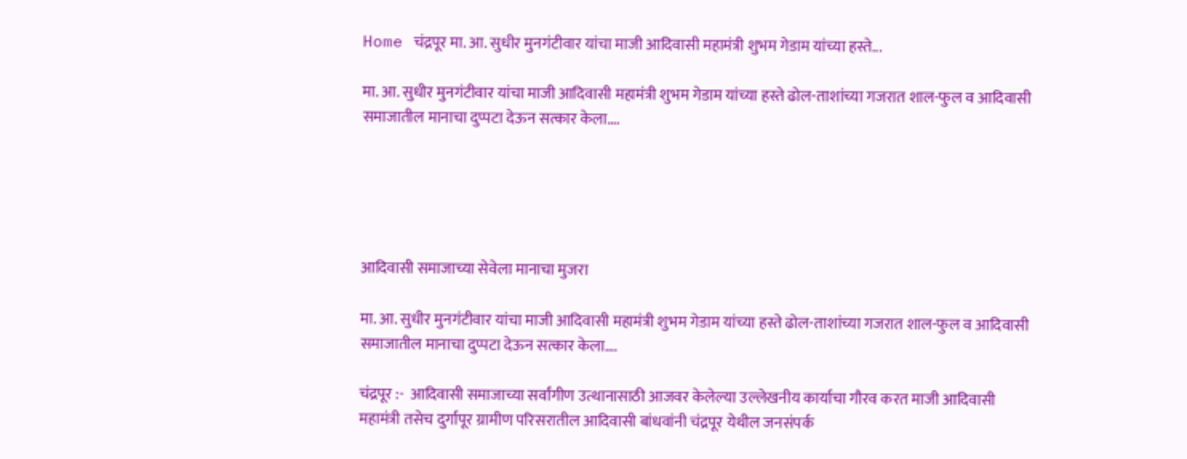Home चंद्रपूर मा. आ. सुधीर मुनगंटीवार यांचा माजी आदिवासी महामंत्री शुभम गेडाम यांच्या हस्ते...

मा. आ. सुधीर मुनगंटीवार यांचा माजी आदिवासी महामंत्री शुभम गेडाम यांच्या हस्ते ढोल-ताशांच्या गजरात शाल-फुल व आदिवासी समाजातील मानाचा दुप्पटा देऊन सत्कार केला….





आदिवासी समाजाच्या सेवेला मानाचा मुजरा

मा. आ. सुधीर मुनगंटीवार यांचा माजी आदिवासी महामंत्री शुभम गेडाम यांच्या हस्ते ढोल-ताशांच्या गजरात शाल-फुल व आदिवासी समाजातील मानाचा दुप्पटा देऊन सत्कार केला….

चंद्रपूर :-  आदिवासी समाजाच्या सर्वांगीण उत्थानासाठी आजवर केलेल्या उल्लेखनीय कार्याचा गौरव करत माजी आदिवासी महामंत्री तसेच दुर्गापूर ग्रामीण परिसरातील आदिवासी बांधवांनी चंद्रपूर येथील जनसंपर्क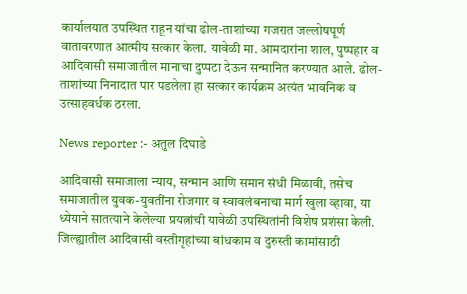कार्यालयात उपस्थित राहून यांचा ढोल-ताशांच्या गजरात जल्लोषपूर्ण वातावरणात आत्मीय सत्कार केला. यावेळी मा. आमदारांना शाल, पुष्पहार व आदिवासी समाजातील मानाचा दुप्पटा देऊन सन्मानित करण्यात आले. ढोल-ताशांच्या निनादात पार पडलेला हा सत्कार कार्यक्रम अत्यंत भावनिक व उत्साहवर्धक ठरला.

News reporter :- अतुल दिघाडे

आदिवासी समाजाला न्याय, सन्मान आणि समान संधी मिळावी, तसेच समाजातील युवक-युवतींना रोजगार व स्वावलंबनाचा मार्ग खुला व्हावा, या ध्येयाने सातत्याने केलेल्या प्रयत्नांची यावेळी उपस्थितांनी विशेष प्रशंसा केली. जिल्ह्यातील आदिवासी वस्तीगृहांच्या बांधकाम व दुरुस्ती कामांसाठी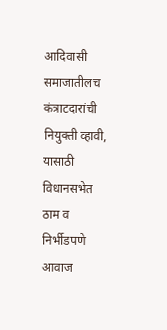आदिवासी समाजातीलच कंत्राटदारांची नियुक्ती व्हावी, यासाठी विधानसभेत ठाम व निर्भीडपणे आवाज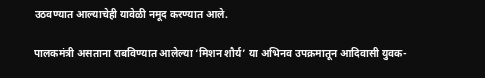उठवण्यात आल्याचेही यावेळी नमूद करण्यात आले.

पालकमंत्री असताना राबविण्यात आलेल्या ‘मिशन शौर्य’ या अभिनव उपक्रमातून आदिवासी युवक-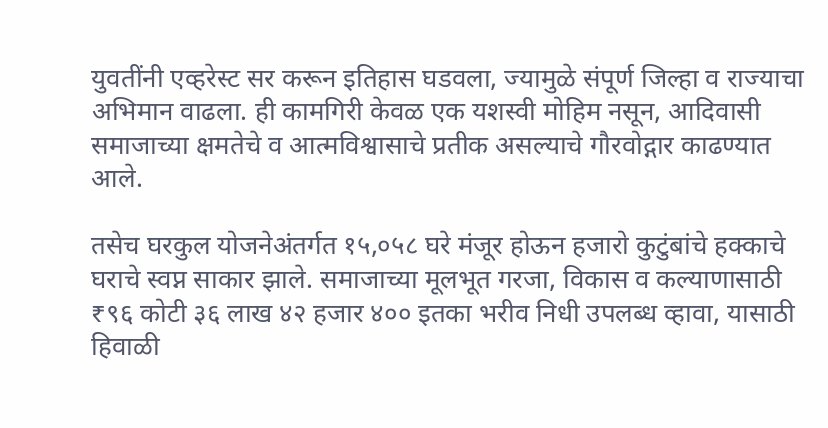युवतींनी एव्हरेस्ट सर करून इतिहास घडवला, ज्यामुळे संपूर्ण जिल्हा व राज्याचा अभिमान वाढला. ही कामगिरी केवळ एक यशस्वी मोहिम नसून, आदिवासी समाजाच्या क्षमतेचे व आत्मविश्वासाचे प्रतीक असल्याचे गौरवोद्गार काढण्यात आले.

तसेच घरकुल योजनेअंतर्गत १५,०५८ घरे मंजूर होऊन हजारो कुटुंबांचे हक्काचे घराचे स्वप्न साकार झाले. समाजाच्या मूलभूत गरजा, विकास व कल्याणासाठी ₹९६ कोटी ३६ लाख ४२ हजार ४०० इतका भरीव निधी उपलब्ध व्हावा, यासाठी हिवाळी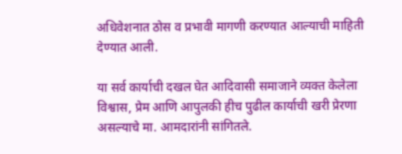अधिवेशनात ठोस व प्रभावी मागणी करण्यात आल्याची माहिती देण्यात आली.

या सर्व कार्याची दखल घेत आदिवासी समाजाने व्यक्त केलेला विश्वास, प्रेम आणि आपुलकी हीच पुढील कार्याची खरी प्रेरणा असल्याचे मा. आमदारांनी सांगितले.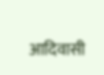आदिवासी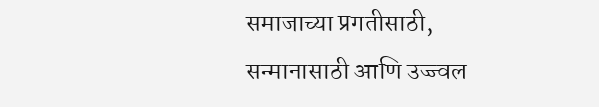समाजाच्या प्रगतीसाठी, सन्मानासाठी आणि उज्ज्वल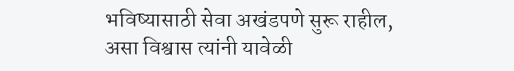भविष्यासाठी सेवा अखंडपणे सुरू राहील, असा विश्वास त्यांनी यावेळी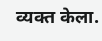व्यक्त केला.